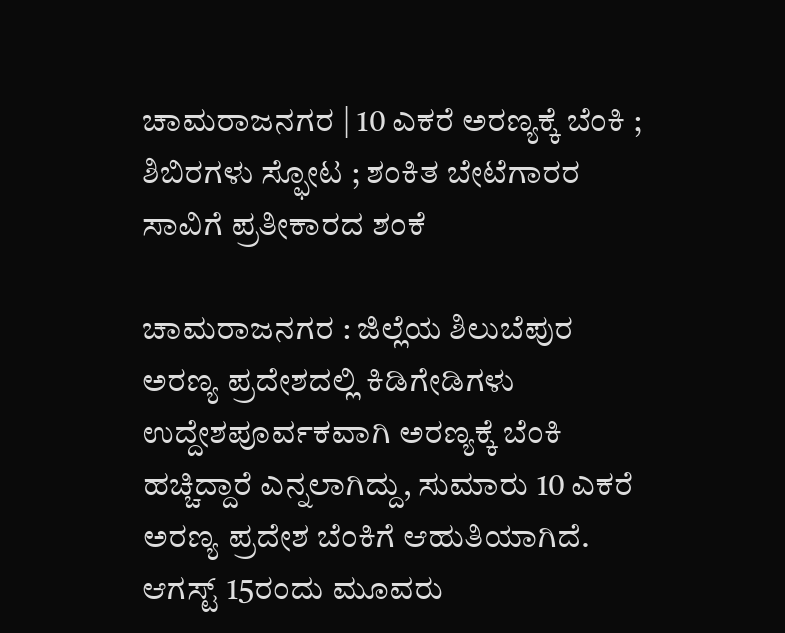ಚಾಮರಾಜನಗರ | 10 ಎಕರೆ ಅರಣ್ಯಕ್ಕೆ ಬೆಂಕಿ ; ಶಿಬಿರಗಳು ಸ್ಫೋಟ ; ಶಂಕಿತ ಬೇಟೆಗಾರರ ಸಾವಿಗೆ ಪ್ರತೀಕಾರದ ಶಂಕೆ

ಚಾಮರಾಜನಗರ : ಜಿಲ್ಲೆಯ ಶಿಲುಬೆಪುರ ಅರಣ್ಯ ಪ್ರದೇಶದಲ್ಲಿ ಕಿಡಿಗೇಡಿಗಳು ಉದ್ದೇಶಪೂರ್ವಕವಾಗಿ ಅರಣ್ಯಕ್ಕೆ ಬೆಂಕಿ ಹಚ್ಚಿದ್ದಾರೆ ಎನ್ನಲಾಗಿದ್ದು, ಸುಮಾರು 10 ಎಕರೆ ಅರಣ್ಯ ಪ್ರದೇಶ ಬೆಂಕಿಗೆ ಆಹುತಿಯಾಗಿದೆ. ಆಗಸ್ಟ್ 15ರಂದು ಮೂವರು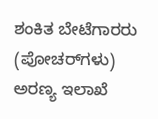ಶಂಕಿತ ಬೇಟೆಗಾರರು (ಪೋಚರ್‌ಗಳು) ಅರಣ್ಯ ಇಲಾಖೆ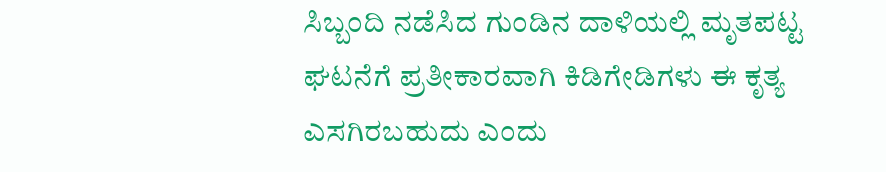ಸಿಬ್ಬಂದಿ ನಡೆಸಿದ ಗುಂಡಿನ ದಾಳಿಯಲ್ಲಿ ಮೃತಪಟ್ಟ ಘಟನೆಗೆ ಪ್ರತೀಕಾರವಾಗಿ ಕಿಡಿಗೇಡಿಗಳು ಈ ಕೃತ್ಯ ಎಸಗಿರಬಹುದು ಎಂದು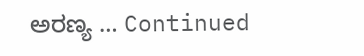ಅರಣ್ಯ … Continued